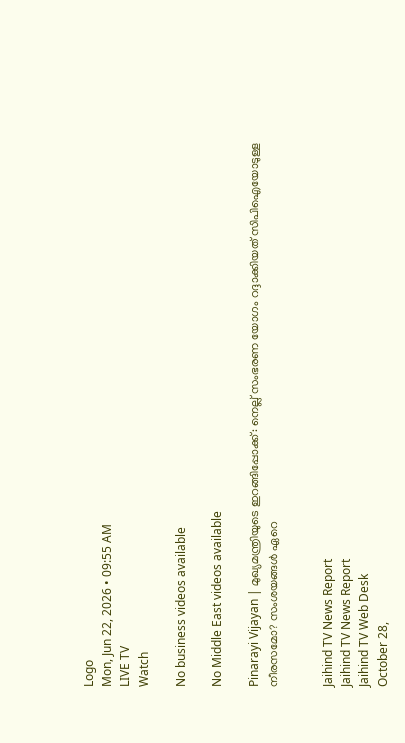Logo
Mon, Jun 22, 2026 • 09:55 AM
LIVE TV
Watch

No business videos available

No Middle East videos available

Pinarayi Vijayan | മുഖ്യമന്ത്രിയുടെ ഇറങ്ങിപ്പോക്ക്: നെല്ല് സംഭരണ യോഗം റദ്ദാക്കിയത് സിപിഐയോടുള്ള നീരസമോ? സംശയങ്ങള്‍ ഏറെ


Jaihind TV News Report
Jaihind TV News Report
Jaihind TV Web Desk
October 28,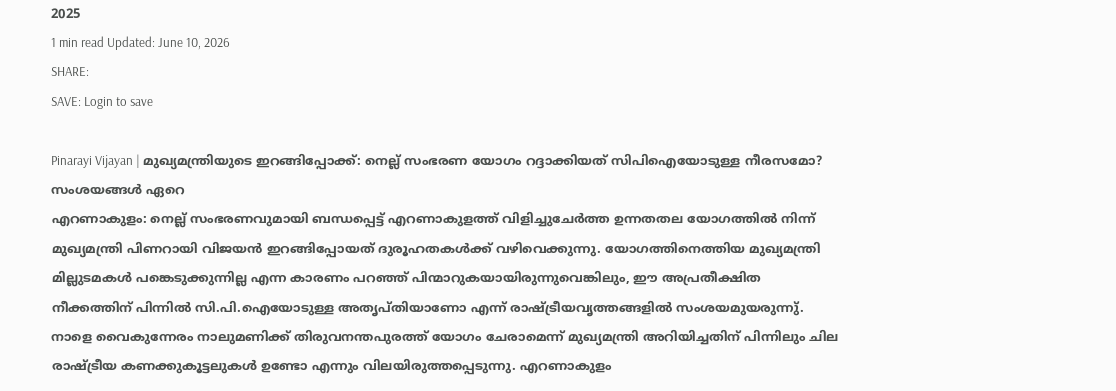2025
1 min read Updated: June 10, 2026
SHARE:
SAVE: Login to save

Pinarayi Vijayan | മുഖ്യമന്ത്രിയുടെ ഇറങ്ങിപ്പോക്ക്: നെല്ല് സംഭരണ യോഗം റദ്ദാക്കിയത് സിപിഐയോടുള്ള നീരസമോ? സംശയങ്ങള്‍ ഏറെ
എറണാകുളം: നെല്ല് സംഭരണവുമായി ബന്ധപ്പെട്ട് എറണാകുളത്ത് വിളിച്ചുചേര്‍ത്ത ഉന്നതതല യോഗത്തില്‍ നിന്ന് മുഖ്യമന്ത്രി പിണറായി വിജയന്‍ ഇറങ്ങിപ്പോയത് ദുരൂഹതകള്‍ക്ക് വഴിവെക്കുന്നു. യോഗത്തിനെത്തിയ മുഖ്യമന്ത്രി മില്ലുടമകള്‍ പങ്കെടുക്കുന്നില്ല എന്ന കാരണം പറഞ്ഞ് പിന്മാറുകയായിരുന്നുവെങ്കിലും, ഈ അപ്രതീക്ഷിത നീക്കത്തിന് പിന്നില്‍ സി.പി.ഐയോടുള്ള അതൃപ്തിയാണോ എന്ന് രാഷ്ട്രീയവൃത്തങ്ങളില്‍ സംശയമുയരുന്നു്. നാളെ വൈകുന്നേരം നാലുമണിക്ക് തിരുവനന്തപുരത്ത് യോഗം ചേരാമെന്ന് മുഖ്യമന്ത്രി അറിയിച്ചതിന് പിന്നിലും ചില രാഷ്ട്രീയ കണക്കുകൂട്ടലുകള്‍ ഉണ്ടോ എന്നും വിലയിരുത്തപ്പെടുന്നു. എറണാകുളം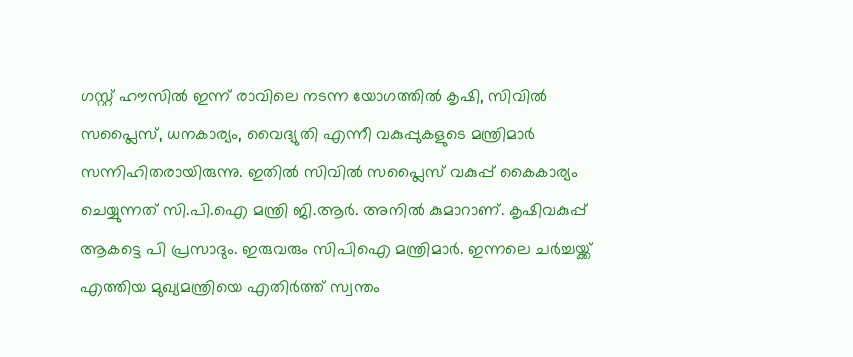ഗസ്റ്റ് ഹൗസില്‍ ഇന്ന് രാവിലെ നടന്ന യോഗത്തില്‍ കൃഷി, സിവില്‍ സപ്ലൈസ്, ധനകാര്യം, വൈദ്യുതി എന്നീ വകുപ്പുകളുടെ മന്ത്രിമാര്‍ സന്നിഹിതരായിരുന്നു. ഇതില്‍ സിവില്‍ സപ്ലൈസ് വകുപ്പ് കൈകാര്യം ചെയ്യുന്നത് സി.പി.ഐ മന്ത്രി ജി.ആര്‍. അനില്‍ കുമാറാണ്. കൃഷിവകുപ്പ് ആകട്ടെ പി പ്രസാദും. ഇരുവരും സിപിഐ മന്ത്രിമാര്‍. ഇന്നലെ ചര്‍ച്ചയ്ക്ക് എത്തിയ മുഖ്യമന്ത്രിയെ എതിര്‍ത്ത് സ്വന്തം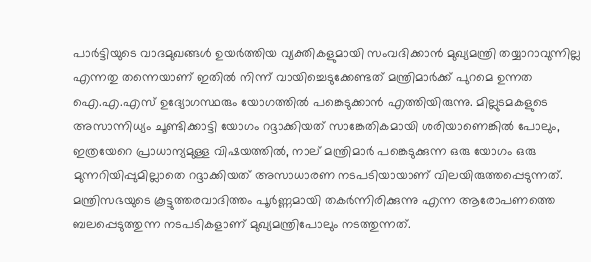പാര്‍ട്ടിയുടെ വാദമുഖങ്ങള്‍ ഉയര്‍ത്തിയ വ്യക്തികളുമായി സംവദിക്കാന്‍ മുഖ്യമന്ത്രി തയ്യാറാവുന്നില്ല എന്നതു തന്നെയാണ് ഇതില്‍ നിന്ന് വായിച്ചെടുക്കേണ്ടത് മന്ത്രിമാര്‍ക്ക് പുറമെ ഉന്നത ഐ.എ.എസ് ഉദ്യോഗസ്ഥരും യോഗത്തില്‍ പങ്കെടുക്കാന്‍ എത്തിയിരുന്നു. മില്ലുടമകളുടെ അസാന്നിധ്യം ചൂണ്ടിക്കാട്ടി യോഗം റദ്ദാക്കിയത് സാങ്കേതികമായി ശരിയാണെങ്കില്‍ പോലും, ഇത്രയേറെ പ്രാധാന്യമുള്ള വിഷയത്തില്‍, നാല് മന്ത്രിമാര്‍ പങ്കെടുക്കുന്ന ഒരു യോഗം ഒരു മുന്നറിയിപ്പുമില്ലാതെ റദ്ദാക്കിയത് അസാധാരണ നടപടിയായാണ് വിലയിരുത്തപ്പെടുന്നത്. മന്ത്രിസഭയുടെ കൂട്ടുത്തരവാദിത്തം പൂര്‍ണ്ണമായി തകര്‍ന്നിരിക്കുന്നു എന്ന ആരോപണത്തെ ബലപ്പെടുത്തുന്ന നടപടികളാണ് മുഖ്യമന്ത്രിപോലും നടത്തുന്നത്.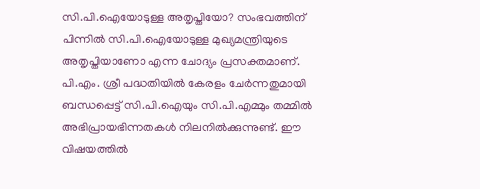സി.പി.ഐയോടുള്ള അതൃപ്തിയോ? സംഭവത്തിന് പിന്നില്‍ സി.പി.ഐയോടുള്ള മുഖ്യമന്ത്രിയുടെ അതൃപ്തിയാണോ എന്ന ചോദ്യം പ്രസക്തമാണ്. പി.എം. ശ്രീ പദ്ധതിയില്‍ കേരളം ചേര്‍ന്നതുമായി ബന്ധപ്പെട്ട് സി.പി.ഐയും സി.പി.എമ്മും തമ്മില്‍ അഭിപ്രായഭിന്നതകള്‍ നിലനില്‍ക്കുന്നുണ്ട്. ഈ വിഷയത്തില്‍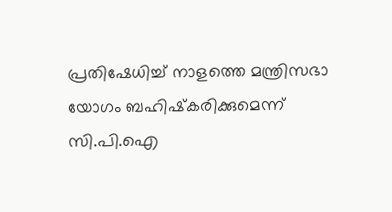പ്രതിഷേധിച്ച് നാളത്തെ മന്ത്രിസഭാ യോഗം ബഹിഷ്‌കരിക്കുമെന്ന് സി.പി.ഐ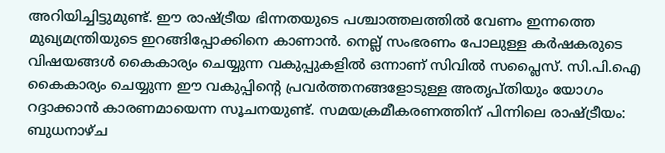അറിയിച്ചിട്ടുമുണ്ട്. ഈ രാഷ്ട്രീയ ഭിന്നതയുടെ പശ്ചാത്തലത്തില്‍ വേണം ഇന്നത്തെ മുഖ്യമന്ത്രിയുടെ ഇറങ്ങിപ്പോക്കിനെ കാണാന്‍. നെല്ല് സംഭരണം പോലുള്ള കര്‍ഷകരുടെ വിഷയങ്ങള്‍ കൈകാര്യം ചെയ്യുന്ന വകുപ്പുകളില്‍ ഒന്നാണ് സിവില്‍ സപ്ലൈസ്. സി.പി.ഐ കൈകാര്യം ചെയ്യുന്ന ഈ വകുപ്പിന്റെ പ്രവര്‍ത്തനങ്ങളോടുള്ള അതൃപ്തിയും യോഗം റദ്ദാക്കാന്‍ കാരണമായെന്ന സൂചനയുണ്ട്. സമയക്രമീകരണത്തിന് പിന്നിലെ രാഷ്ട്രീയം: ബുധനാഴ്ച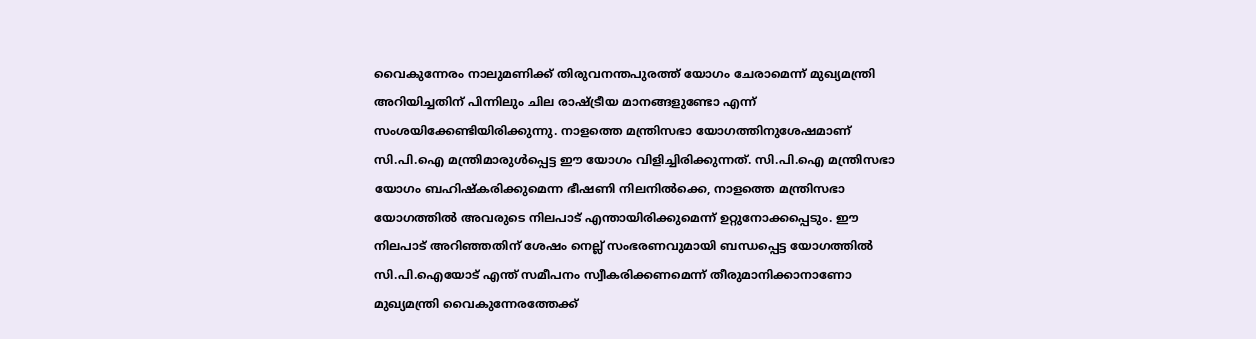വൈകുന്നേരം നാലുമണിക്ക് തിരുവനന്തപുരത്ത് യോഗം ചേരാമെന്ന് മുഖ്യമന്ത്രി അറിയിച്ചതിന് പിന്നിലും ചില രാഷ്ട്രീയ മാനങ്ങളുണ്ടോ എന്ന് സംശയിക്കേണ്ടിയിരിക്കുന്നു. നാളത്തെ മന്ത്രിസഭാ യോഗത്തിനുശേഷമാണ് സി.പി.ഐ മന്ത്രിമാരുള്‍പ്പെട്ട ഈ യോഗം വിളിച്ചിരിക്കുന്നത്. സി.പി.ഐ മന്ത്രിസഭാ യോഗം ബഹിഷ്‌കരിക്കുമെന്ന ഭീഷണി നിലനില്‍ക്കെ, നാളത്തെ മന്ത്രിസഭാ യോഗത്തില്‍ അവരുടെ നിലപാട് എന്തായിരിക്കുമെന്ന് ഉറ്റുനോക്കപ്പെടും. ഈ നിലപാട് അറിഞ്ഞതിന് ശേഷം നെല്ല് സംഭരണവുമായി ബന്ധപ്പെട്ട യോഗത്തില്‍ സി.പി.ഐയോട് എന്ത് സമീപനം സ്വീകരിക്കണമെന്ന് തീരുമാനിക്കാനാണോ മുഖ്യമന്ത്രി വൈകുന്നേരത്തേക്ക്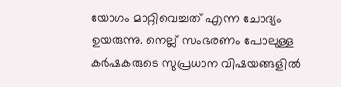യോഗം മാറ്റിവെച്ചത് എന്ന ചോദ്യം ഉയരുന്നു. നെല്ല് സംഭരണം പോലുള്ള കര്‍ഷകരുടെ സുപ്രധാന വിഷയങ്ങളില്‍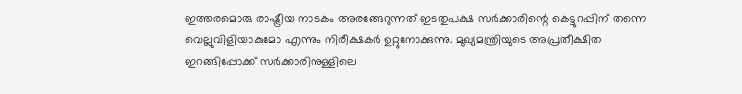ഇത്തരമൊരു രാഷ്ട്രീയ നാടകം അരങ്ങേറുന്നത് ഇടതുപക്ഷ സര്‍ക്കാരിന്റെ കെട്ടുറപ്പിന് തന്നെ വെല്ലുവിളിയാകുമോ എന്നും നിരീക്ഷകര്‍ ഉറ്റുനോക്കുന്നു. മുഖ്യമന്ത്രിയുടെ അപ്രതീക്ഷിത ഇറങ്ങിപ്പോക്ക് സര്‍ക്കാരിനുള്ളിലെ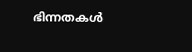ഭിന്നതകള്‍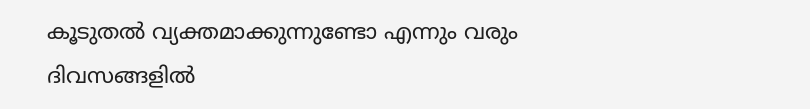കൂടുതല്‍ വ്യക്തമാക്കുന്നുണ്ടോ എന്നും വരും ദിവസങ്ങളില്‍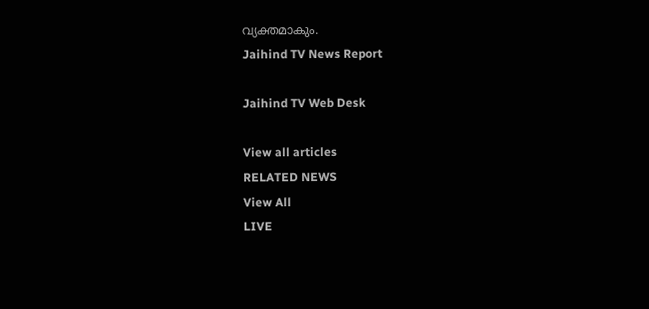വ്യക്തമാകും.
Jaihind TV News Report

Jaihind TV Web Desk

View all articles
RELATED NEWS
View All
LIVE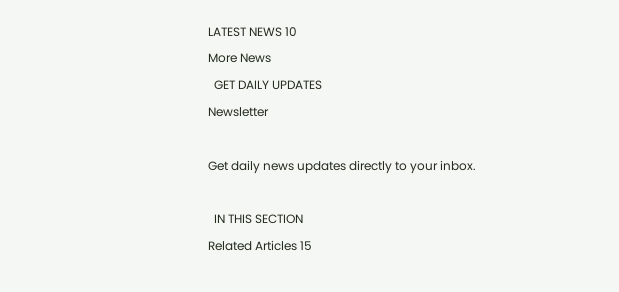LATEST NEWS 10
More News
  GET DAILY UPDATES
Newsletter

Get daily news updates directly to your inbox.

  IN THIS SECTION
Related Articles 15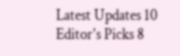Latest Updates 10
Editor's Picks 8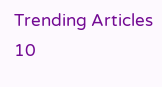Trending Articles 10